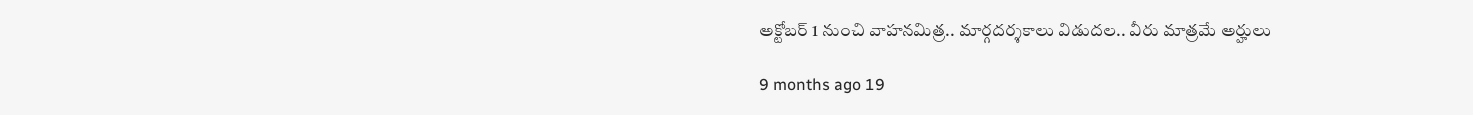అక్టోబర్ 1 నుంచి వాహనమిత్ర.. మార్గదర్శకాలు విడుదల.. వీరు మాత్రమే అర్హులు

9 months ago 19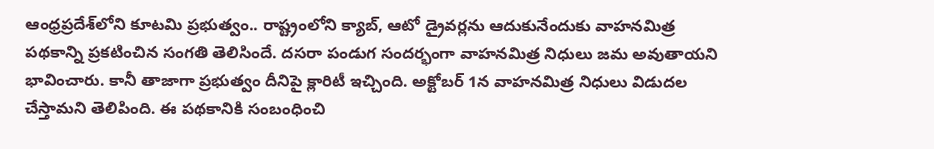ఆంధ్రప్రదేశ్‌లోని కూటమి ప్రభుత్వం.. రాష్ట్రంలోని క్యాబ్, ఆటో డ్రైవర్లను ఆదుకునేందుకు వాహనమిత్ర పథకాన్ని ప్రకటించిన సంగతి తెలిసిందే. దసరా పండుగ సందర్భంగా వాహనమిత్ర నిధులు జమ అవుతాయని భావించారు. కానీ తాజాగా ప్రభుత్వం దీనిపై క్లారిటీ ఇచ్చింది. అక్టోబర్ 1న వాహనమిత్ర నిధులు విడుదల చేస్తామని తెలిపింది. ఈ పథకానికి సంబంధించి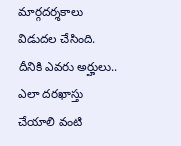మార్గదర్శకాలు విడుదల చేసింది. దీనికి ఎవరు అర్హులు.. ఎలా దరఖాస్తు చేయాలి వంటి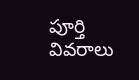పూర్తి వివరాలు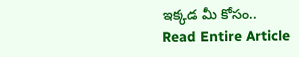ఇక్కడ మీ కోసం..
Read Entire Article